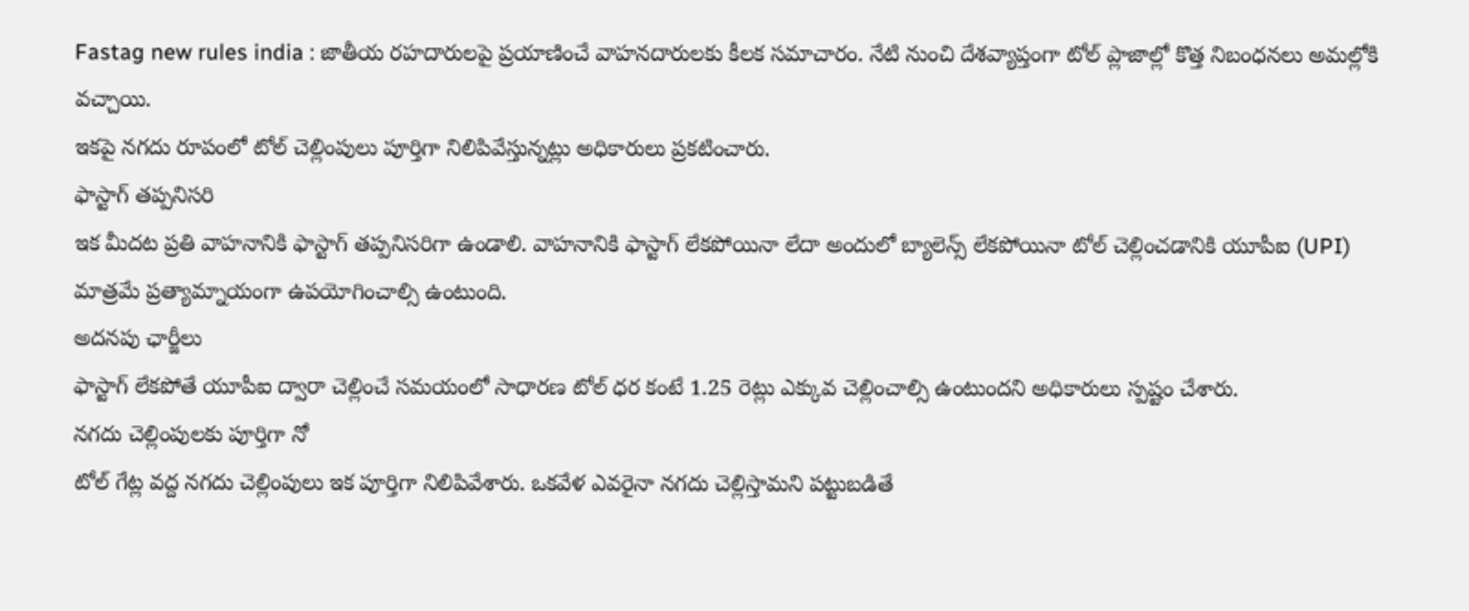Fastag new rules india : జాతీయ రహదారులపై ప్రయాణించే వాహనదారులకు కీలక సమాచారం. నేటి నుంచి దేశవ్యాప్తంగా టోల్ ప్లాజాల్లో కొత్త నిబంధనలు అమల్లోకి వచ్చాయి.
ఇకపై నగదు రూపంలో టోల్ చెల్లింపులు పూర్తిగా నిలిపివేస్తున్నట్లు అధికారులు ప్రకటించారు.
ఫాస్టాగ్ తప్పనిసరి
ఇక మీదట ప్రతి వాహనానికి ఫాస్టాగ్ తప్పనిసరిగా ఉండాలి. వాహనానికి ఫాస్టాగ్ లేకపోయినా లేదా అందులో బ్యాలెన్స్ లేకపోయినా టోల్ చెల్లించడానికి యూపీఐ (UPI) మాత్రమే ప్రత్యామ్నాయంగా ఉపయోగించాల్సి ఉంటుంది.
అదనపు ఛార్జీలు
ఫాస్టాగ్ లేకపోతే యూపీఐ ద్వారా చెల్లించే సమయంలో సాధారణ టోల్ ధర కంటే 1.25 రెట్లు ఎక్కువ చెల్లించాల్సి ఉంటుందని అధికారులు స్పష్టం చేశారు.
నగదు చెల్లింపులకు పూర్తిగా నో
టోల్ గేట్ల వద్ద నగదు చెల్లింపులు ఇక పూర్తిగా నిలిపివేశారు. ఒకవేళ ఎవరైనా నగదు చెల్లిస్తామని పట్టుబడితే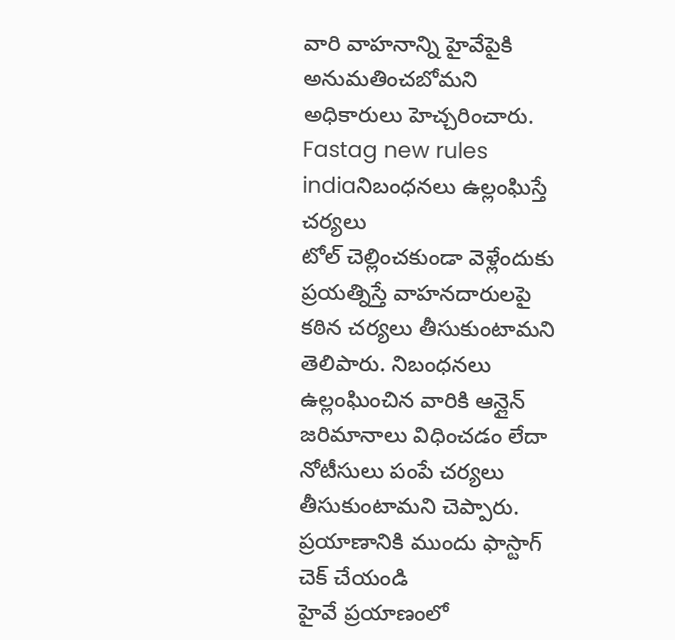వారి వాహనాన్ని హైవేపైకి అనుమతించబోమని అధికారులు హెచ్చరించారు.
Fastag new rules indiaనిబంధనలు ఉల్లంఘిస్తే చర్యలు
టోల్ చెల్లించకుండా వెళ్లేందుకు ప్రయత్నిస్తే వాహనదారులపై కఠిన చర్యలు తీసుకుంటామని తెలిపారు. నిబంధనలు ఉల్లంఘించిన వారికి ఆన్లైన్ జరిమానాలు విధించడం లేదా నోటీసులు పంపే చర్యలు తీసుకుంటామని చెప్పారు.
ప్రయాణానికి ముందు ఫాస్టాగ్ చెక్ చేయండి
హైవే ప్రయాణంలో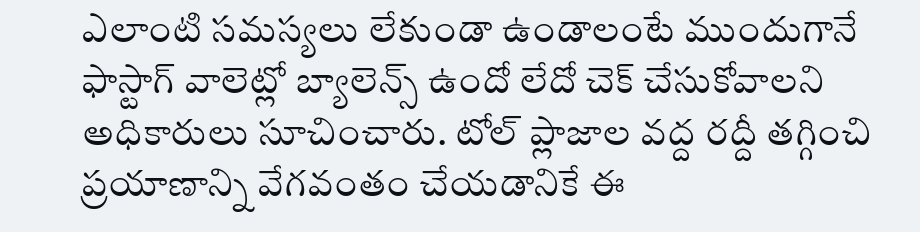ఎలాంటి సమస్యలు లేకుండా ఉండాలంటే ముందుగానే ఫాస్టాగ్ వాలెట్లో బ్యాలెన్స్ ఉందో లేదో చెక్ చేసుకోవాలని అధికారులు సూచించారు. టోల్ ప్లాజాల వద్ద రద్దీ తగ్గించి ప్రయాణాన్ని వేగవంతం చేయడానికే ఈ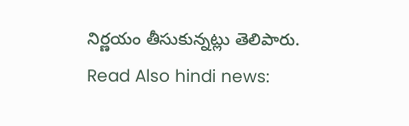నిర్ణయం తీసుకున్నట్లు తెలిపారు.
Read Also hindi news: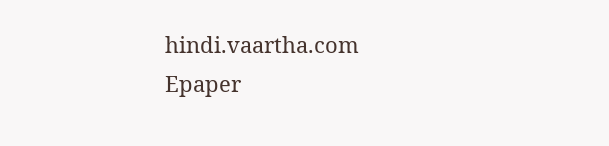hindi.vaartha.com
Epaper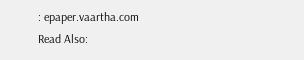: epaper.vaartha.com
Read Also: